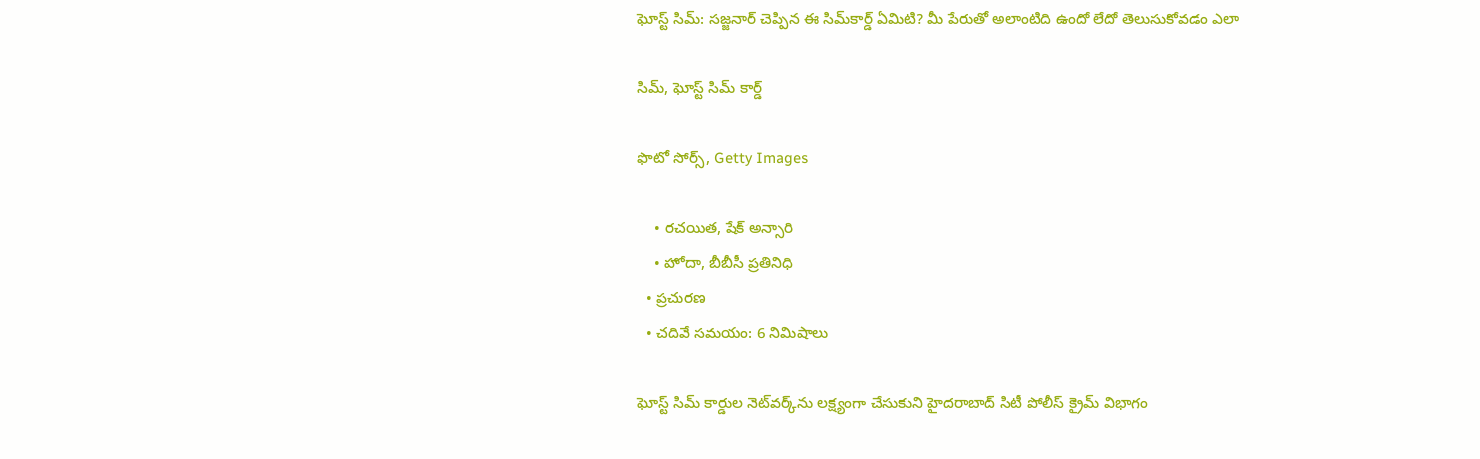ఘోస్ట్ సిమ్: సజ్జనార్ చెప్పిన ఈ సిమ్‌కార్డ్ ఏమిటి? మీ పేరుతో అలాంటిది ఉందో లేదో తెలుసుకోవడం ఎలా

సిమ్, ఘోస్ట్ సిమ్ కార్డ్

ఫొటో సోర్స్, Getty Images

    • రచయిత, షేక్ అన్సారి
    • హోదా, బీబీసీ ప్రతినిధి
  • ప్రచురణ
  • చదివే సమయం: 6 నిమిషాలు

ఘోస్ట్‌ సిమ్‌ కార్డుల నెట్‌వర్క్‌ను లక్ష్యంగా చేసుకుని హైదరాబాద్‌ సిటీ పోలీస్ క్రైమ్‌ విభాగం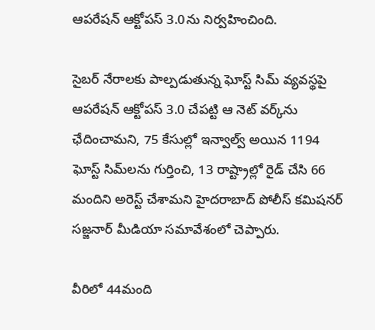ఆపరేషన్‌ ఆక్టోపస్‌ 3.0ను నిర్వహించింది.

సైబర్‌ నేరాలకు పాల్పడుతున్న ఘోస్ట్‌ సిమ్‌ వ్యవస్థపై ఆపరేషన్‌ ఆక్టోపస్‌ 3.0 చేపట్టి ఆ నెట్ వర్క్‌ను ఛేదించామని, 75 కేసుల్లో ఇన్వాల్వ్ అయిన 1194 ఘోస్ట్ సిమ్‌లను గుర్తించి, 13 రాష్ట్రాల్లో రైడ్ చేసి 66 మందిని అరెస్ట్ చేశామని హైదరాబాద్ పోలీస్ కమిషనర్ సజ్జనార్ మీడియా సమావేశంలో చెప్పారు.

వీరిలో 44మంది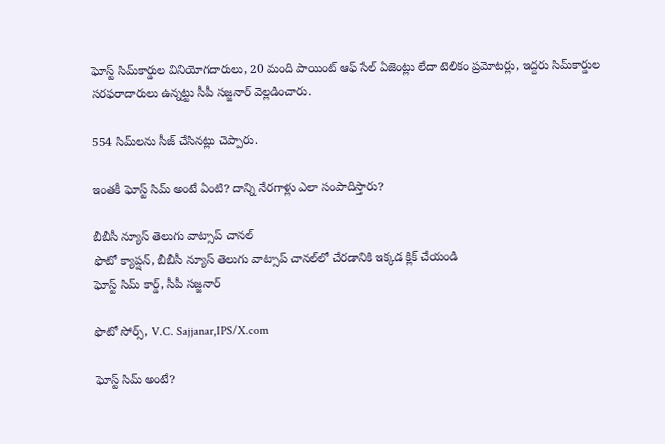ఘోస్ట్‌ సిమ్‌కార్డుల వినియోగదారులు, 20 మంది పాయింట్‌ ఆఫ్‌ సేల్‌ ఏజెంట్లు లేదా టెలికం ప్రమోటర్లు, ఇద్దరు సిమ్‌కార్డుల సరఫరాదారులు ఉన్నట్టు సీపీ సజ్జనార్ వెల్లడించారు.

554 సిమ్‌లను సీజ్ చేసినట్లు చెప్పారు.

ఇంతకీ ఘోస్ట్ సిమ్ అంటే ఏంటి? దాన్ని నేరగాళ్లు ఎలా సంపాదిస్తారు?

బీబీసీ న్యూస్ తెలుగు వాట్సాప్ చానల్‌
ఫొటో క్యాప్షన్, బీబీసీ న్యూస్ తెలుగు వాట్సాప్ చానల్‌లో చేరడానికి ఇక్కడ క్లిక్ చేయండి
ఘోస్ట్ సిమ్ కార్డ్, సీపీ సజ్జనార్

ఫొటో సోర్స్, V.C. Sajjanar,IPS/X.com

ఘోస్ట్ సిమ్ అంటే?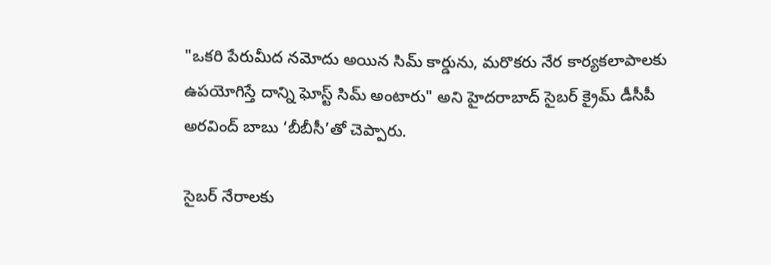"ఒకరి పేరుమీద నమోదు అయిన సిమ్ కార్డును, మరొకరు నేర కార్యకలాపాలకు ఉపయోగిస్తే దాన్ని ఘోస్ట్ సిమ్ అంటారు" అని హైదరాబాద్ సైబర్ క్రైమ్ డీసీపీ అరవింద్ బాబు ‘బీబీసీ’తో చెప్పారు.

సైబర్ నేరాలకు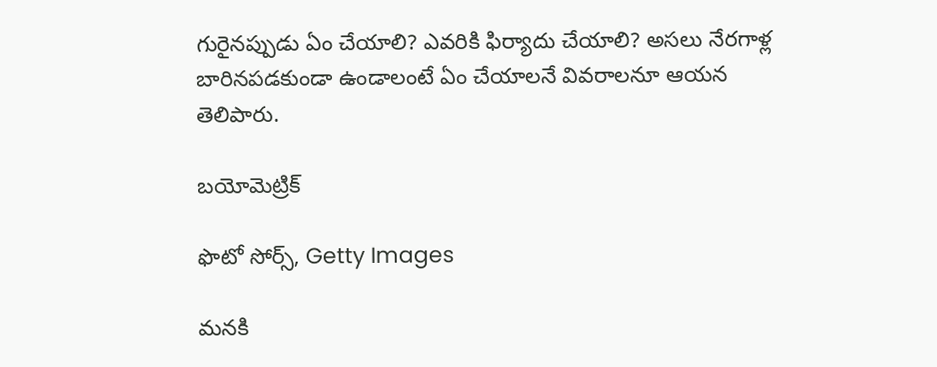గురైనప్పుడు ఏం చేయాలి? ఎవరికి ఫిర్యాదు చేయాలి? అసలు నేరగాళ్ల బారినపడకుండా ఉండాలంటే ఏం చేయాలనే వివరాలనూ ఆయన తెలిపారు.

బయోమెట్రిక్‌

ఫొటో సోర్స్, Getty Images

మనకి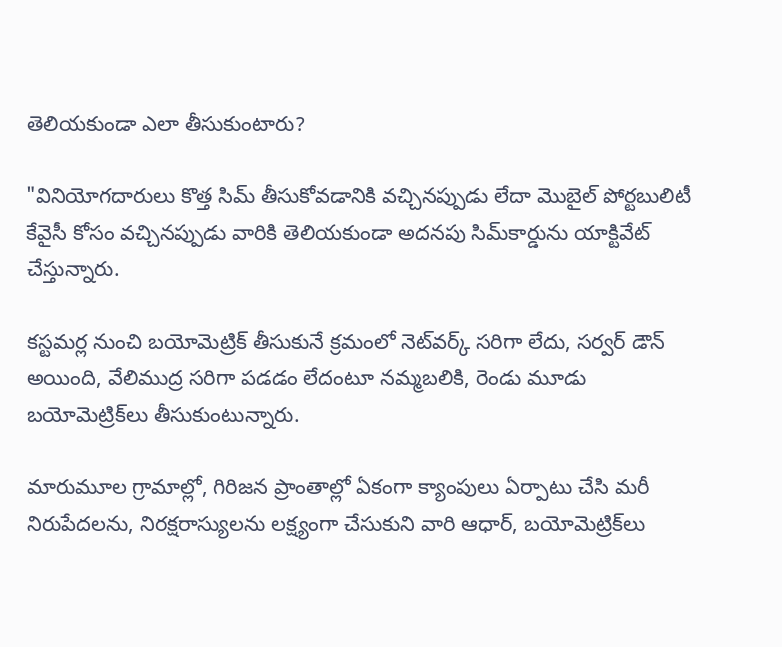తెలియకుండా ఎలా తీసుకుంటారు?

"వినియోగదారులు కొత్త సిమ్‌ తీసుకోవడానికి వచ్చినప్పుడు లేదా మొబైల్‌ పోర్టబులిటీ కేవైసీ కోసం వచ్చినప్పుడు వారికి తెలియకుండా అదనపు సిమ్‌కార్డును యాక్టివేట్‌ చేస్తున్నారు.

కస్టమర్ల నుంచి బయోమెట్రిక్‌ తీసుకునే క్రమంలో నెట్‌వర్క్‌ సరిగా లేదు, సర్వర్‌ డౌన్‌ అయింది, వేలిముద్ర సరిగా పడడం లేదంటూ నమ్మబలికి, రెండు మూడు బయోమెట్రిక్‌లు తీసుకుంటున్నారు.

మారుమూల గ్రామాల్లో, గిరిజన ప్రాంతాల్లో ఏకంగా క్యాంపులు ఏర్పాటు చేసి మరీ నిరుపేదలను, నిరక్షరాస్యులను లక్ష్యంగా చేసుకుని వారి ఆధార్‌, బయోమెట్రిక్‌లు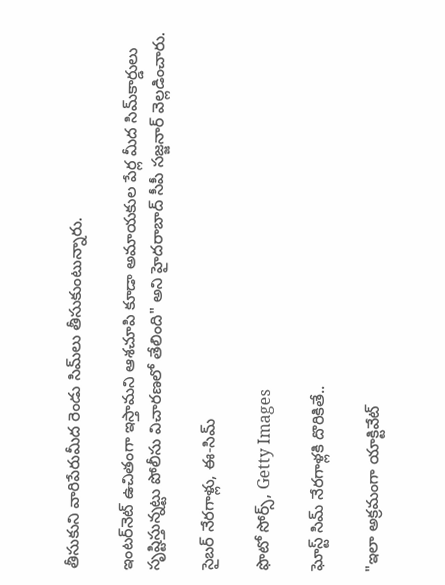తీసుకుని వారిపేరుమీద రెండు సిమ్‌లు తీసుకుంటున్నారు.

ఇంటర్‌నెట్‌ ఉచితంగా ఇస్తామని ఆశచూపి కూడా అమాయకుల పేర్ల మీద సిమ్‌కార్డులు సృష్టిస్తున్నట్టు పోలీసు విచారణలో తేలింది" అని హైదరాబాద్ సీపీ సజ్జనార్ వెల్లడించారు.

సైబర్ నేరగాళ్లు, ఈ-సిమ్‌

ఫొటో సోర్స్, Getty Images

ఘోస్ట్ సిమ్‌ నేరగాళ్లకి దొరికితే..

"ఇలా అక్రమంగా యాక్టివేట్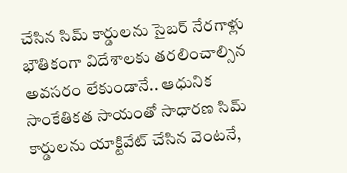చేసిన సిమ్ కార్డులను సైబర్ నేరగాళ్లు భౌతికంగా విదేశాలకు తరలించాల్సిన అవసరం లేకుండానే.. ఆధునిక సాంకేతికత సాయంతో సాధారణ సిమ్ కార్డులను యాక్టివేట్ చేసిన వెంటనే,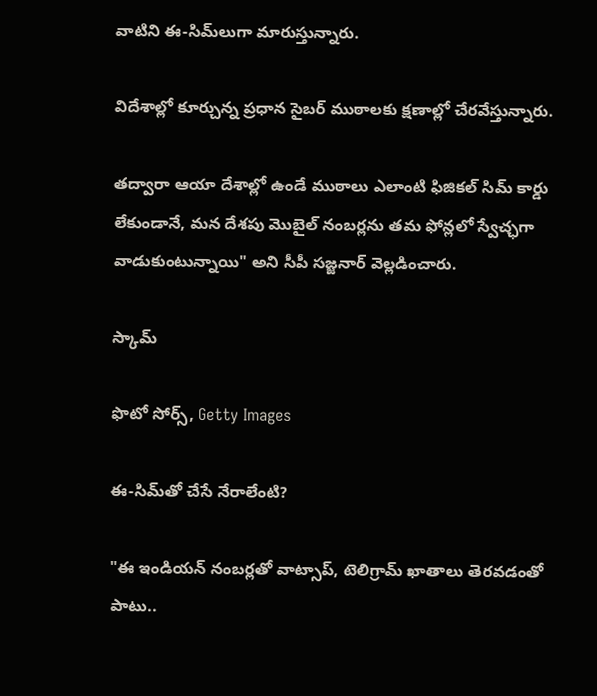వాటిని ఈ-సిమ్‌లుగా మారుస్తున్నారు.

విదేశాల్లో కూర్చున్న ప్రధాన సైబర్ ముఠాలకు క్షణాల్లో చేరవేస్తున్నారు.

తద్వారా ఆయా దేశాల్లో ఉండే ముఠాలు ఎలాంటి ఫిజికల్ సిమ్ కార్డు లేకుండానే, మన దేశపు మొబైల్ నంబర్లను తమ ఫోన్లలో స్వేచ్ఛగా వాడుకుంటున్నాయి" అని సీపీ సజ్జనార్ వెల్లడించారు.

స్కామ్

ఫొటో సోర్స్, Getty Images

ఈ-సిమ్‌తో చేసే నేరాలేంటి?

"ఈ ఇండియన్ నంబర్లతో వాట్సాప్, టెలిగ్రామ్ ఖాతాలు తెరవడంతో పాటు..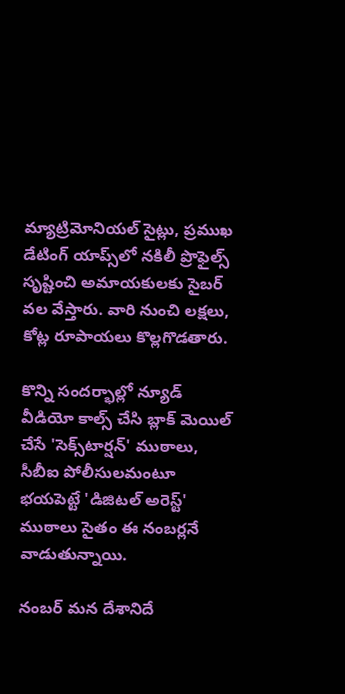మ్యాట్రిమోనియల్ సైట్లు, ప్రముఖ డేటింగ్ యాప్స్‌లో నకిలీ ప్రొఫైల్స్ సృష్టించి అమాయకులకు సైబర్ వల వేస్తారు. వారి నుంచి లక్షలు, కోట్ల రూపాయలు కొల్లగొడతారు.

కొన్ని సందర్భాల్లో న్యూడ్ వీడియో కాల్స్ చేసి బ్లాక్ మెయిల్ చేసే 'సెక్స్‌టార్షన్' ముఠాలు, సీబీఐ పోలీసులమంటూ భయపెట్టే 'డిజిటల్ అరెస్ట్' ముఠాలు సైతం ఈ నంబర్లనే వాడుతున్నాయి.

నంబర్ మన దేశానిదే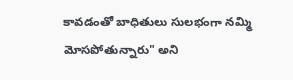కావడంతో బాధితులు సులభంగా నమ్మి మోసపోతున్నారు" అని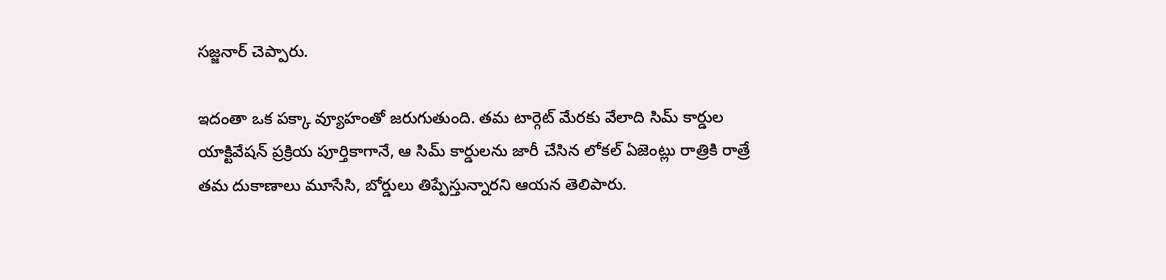సజ్జనార్ చెప్పారు.

ఇదంతా ఒక పక్కా వ్యూహంతో జరుగుతుంది. తమ టార్గెట్ మేరకు వేలాది సిమ్ కార్డుల యాక్టివేషన్ ప్రక్రియ పూర్తికాగానే, ఆ సిమ్ కార్డులను జారీ చేసిన లోకల్ ఏజెంట్లు రాత్రికి రాత్రే తమ దుకాణాలు మూసేసి, బోర్డులు తిప్పేస్తున్నారని ఆయన తెలిపారు.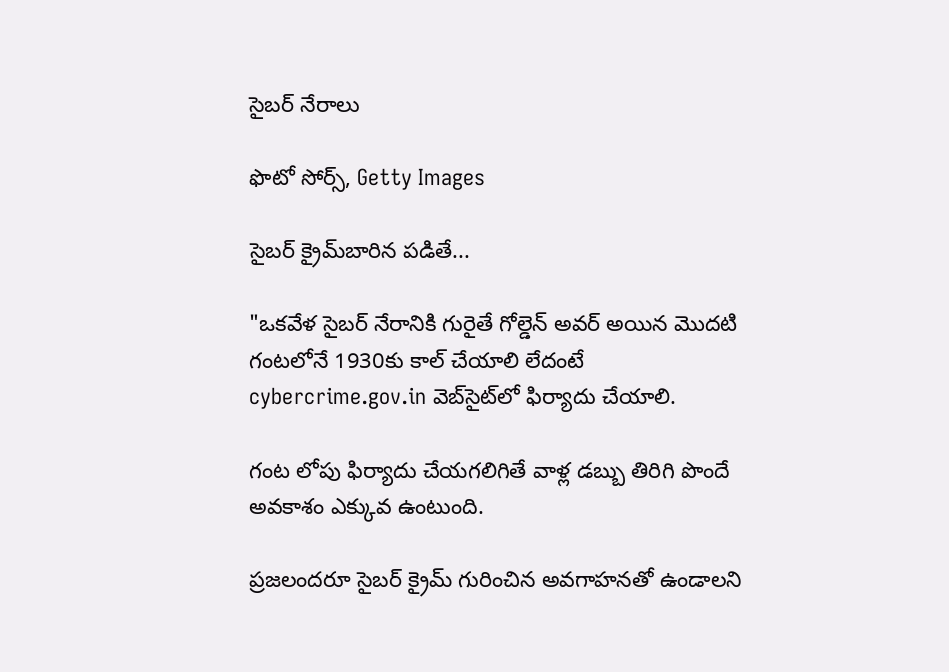సైబర్ నేరాలు

ఫొటో సోర్స్, Getty Images

సైబర్ క్రైమ్‌బారిన పడితే...

"ఒకవేళ సైబర్ నేరానికి గురైతే గోల్డెన్ అవర్ అయిన మొదటి గంటలోనే 1930కు కాల్ చేయాలి లేదంటే cybercrime.gov.in వెబ్‌సైట్‌లో ఫిర్యాదు చేయాలి.

గంట లోపు ఫిర్యాదు చేయగలిగితే వాళ్ల డబ్బు తిరిగి పొందే అవకాశం ఎక్కువ ఉంటుంది.

ప్రజలందరూ సైబర్ క్రైమ్ గురించిన అవగాహనతో ఉండాలని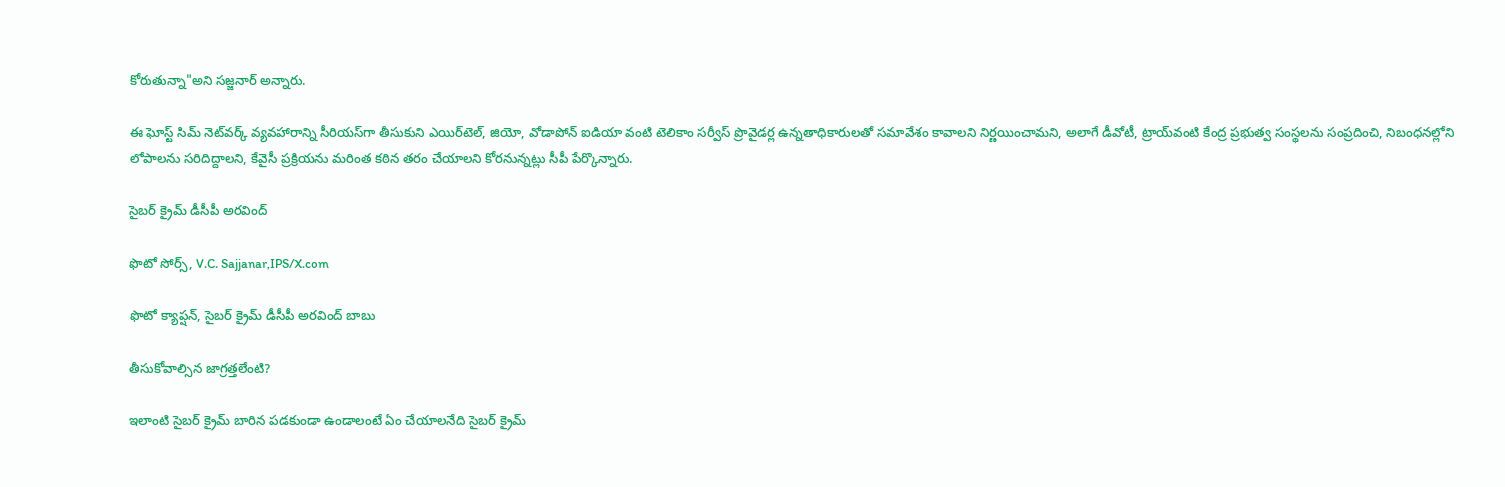కోరుతున్నా"అని సజ్జనార్ అన్నారు.

ఈ ఘోస్ట్‌ సిమ్‌ నెట్‌వర్క్‌ వ్యవహారాన్ని సీరియస్‌గా తీసుకుని ఎయిర్‌టెల్‌, జియో, వోడాపోన్‌ ఐడియా వంటి టెలికాం సర్వీస్‌ ప్రొవైడర్ల ఉన్నతాధికారులతో సమావేశం కావాలని నిర్ణయించామని, అలాగే డీవోటీ, ట్రాయ్‌వంటి కేంద్ర ప్రభుత్వ సంస్థలను సంప్రదించి, నిబంధనల్లోని లోపాలను సరిదిద్దాలని, కేవైసీ ప్రక్రియను మరింత కఠిన తరం చేయాలని కోరనున్నట్లు సీపీ పేర్కొన్నారు.

సైబర్ క్రైమ్ డీసీపీ అరవింద్‌

ఫొటో సోర్స్, V.C. Sajjanar,IPS/X.com

ఫొటో క్యాప్షన్, సైబర్ క్రైమ్ డీసీపీ అరవింద్‌ బాబు

తీసుకోవాల్సిన జాగ్రత్తలేంటి?

ఇలాంటి సైబర్ క్రైమ్ బారిన పడకుండా ఉండాలంటే ఏం చేయాలనేది సైబర్ క్రైమ్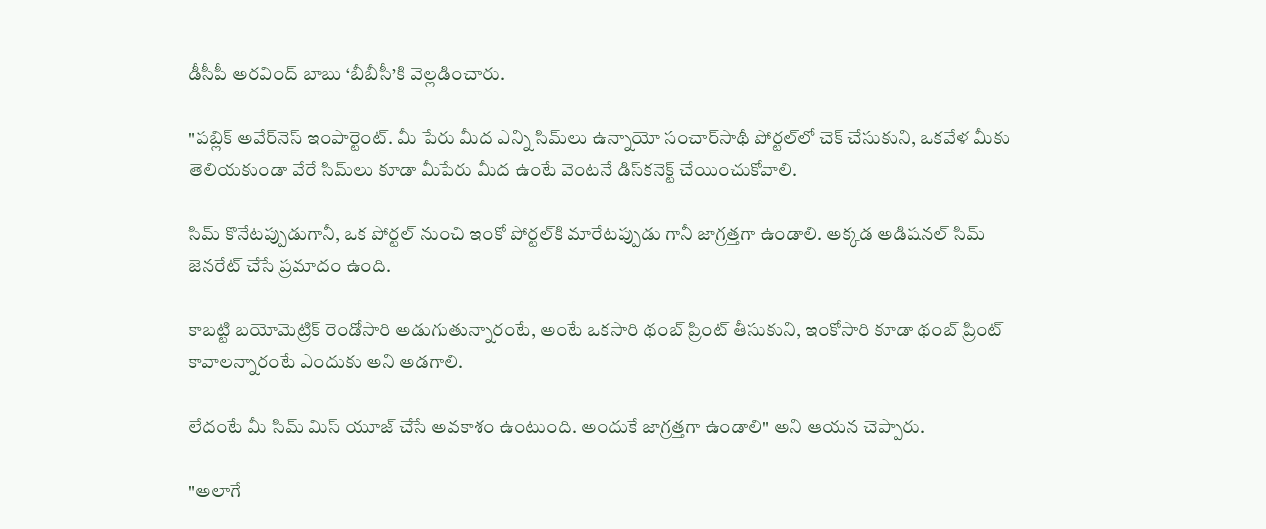డీసీపీ అరవింద్‌ బాబు ‘బీబీసీ’కి వెల్లడించారు.

"పబ్లిక్ అవేర్‌నెస్ ఇంపార్టెంట్. మీ పేరు మీద ఎన్ని సిమ్‌లు ఉన్నాయో సంచార్‌సాథీ పోర్టల్‌లో చెక్ చేసుకుని, ఒకవేళ మీకు తెలియకుండా వేరే సిమ్‌లు కూడా మీపేరు మీద ఉంటే వెంటనే డిస్‌కనెక్ట్ చేయించుకోవాలి.

సిమ్ కొనేటప్పుడుగానీ, ఒక పోర్టల్ నుంచి ఇంకో పోర్టల్‌కి మారేటప్పుడు గానీ జాగ్రత్తగా ఉండాలి. అక్కడ అడిషనల్ సిమ్ జెనరేట్ చేసే ప్రమాదం ఉంది.

కాబట్టి బయోమెట్రిక్ రెండోసారి అడుగుతున్నారంటే, అంటే ఒకసారి థంబ్ ప్రింట్ తీసుకుని, ఇంకోసారి కూడా థంబ్ ప్రింట్ కావాలన్నారంటే ఎందుకు అని అడగాలి.

లేదంటే మీ సిమ్ మిస్ యూజ్ చేసే అవకాశం ఉంటుంది. అందుకే జాగ్రత్తగా ఉండాలి" అని ఆయన చెప్పారు.

"అలాగే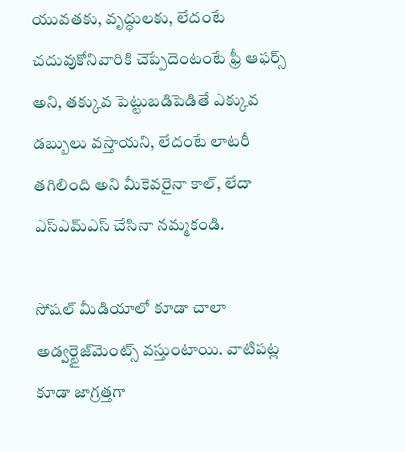యువతకు, వృద్ధులకు, లేదంటే చదువుకోనివారికి చెప్పేదెంటంటే ఫ్రీ ఆఫర్స్ అని, తక్కువ పెట్టుబడిపెడితే ఎక్కువ డబ్బులు వస్తాయని, లేదంటే లాటరీ తగిలింది అని మీకెవరైనా కాల్, లేదా ఎస్ఎమ్ఎస్ చేసినా నమ్మకండి.

సోషల్ మీడియాలో కూడా చాలా అడ్వర్టైజ్‌మెంట్స్ వస్తుంటాయి. వాటిపట్ల కూడా జాగ్రత్తగా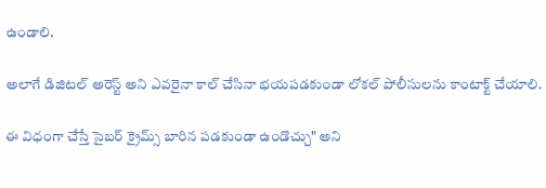ఉండాలి.

అలాగే డిజిటల్ అరెస్ట్ అని ఎవరైనా కాల్ చేసినా భయపడకుండా లోకల్ పోలీసులను కాంటాక్ట్ చేయాలి.

ఈ విధంగా చేస్తే సైబర్ క్రైమ్స్ బారిన పడకుండా ఉండొచ్చు" అని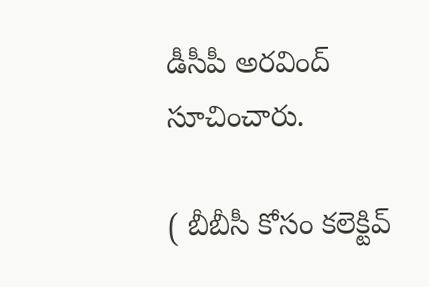డీసీపీ అరవింద్ సూచించారు.

( బీబీసీ కోసం కలెక్టివ్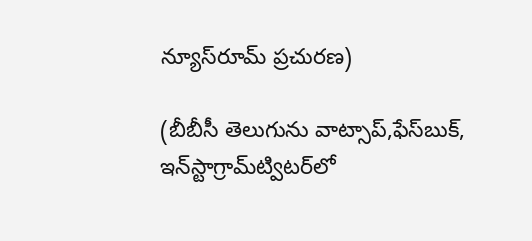న్యూస్‌రూమ్ ప్రచురణ)

(బీబీసీ తెలుగును వాట్సాప్‌,ఫేస్‌బుక్, ఇన్‌స్టాగ్రామ్‌ట్విటర్‌లో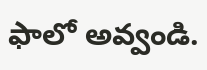ఫాలో అవ్వండి.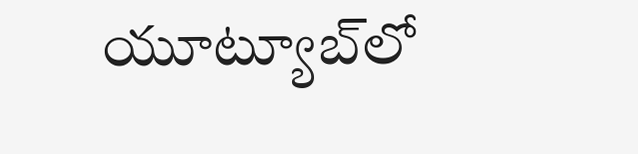యూట్యూబ్‌లో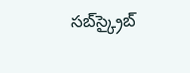సబ్‌స్క్రైబ్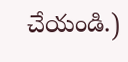చేయండి.)